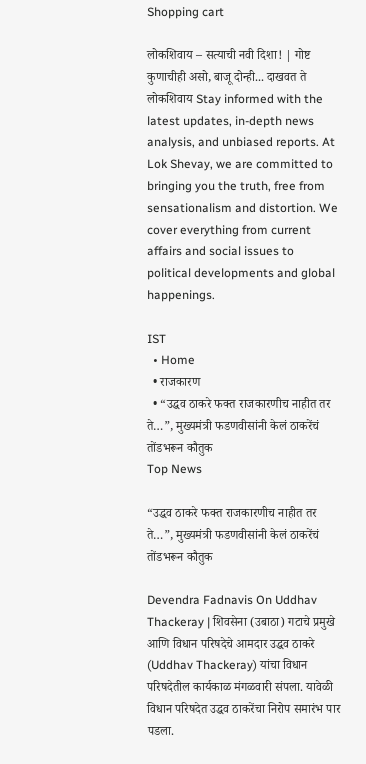Shopping cart

लोकशिवाय – सत्याची नवी दिशा! | गोष्ट कुणाचीही असो, बाजू दोन्ही... दाखवत ते लोकशिवाय Stay informed with the latest updates, in-depth news analysis, and unbiased reports. At Lok Shevay, we are committed to bringing you the truth, free from sensationalism and distortion. We cover everything from current affairs and social issues to political developments and global happenings.

IST
  • Home
  • राजकारण
  • “उद्धव ठाकरे फक्त राजकारणीच नाहीत तर ते…”, मुख्यमंत्री फडणवीसांनी केलं ठाकरेंचं तोंडभरून कौतुक
Top News

“उद्धव ठाकरे फक्त राजकारणीच नाहीत तर ते…”, मुख्यमंत्री फडणवीसांनी केलं ठाकरेंचं तोंडभरून कौतुक

Devendra Fadnavis On Uddhav Thackeray | शिवसेना (उबाठा) गटाचे प्रमुखे आणि विधान परिषदेचे आमदार उद्धव ठाकरे (Uddhav Thackeray) यांचा विधान परिषदेतील कार्यकाळ मंगळवारी संपला. यावेळी विधान परिषदेत उद्धव ठाकरेंचा निरोप समारंभ पार पडला.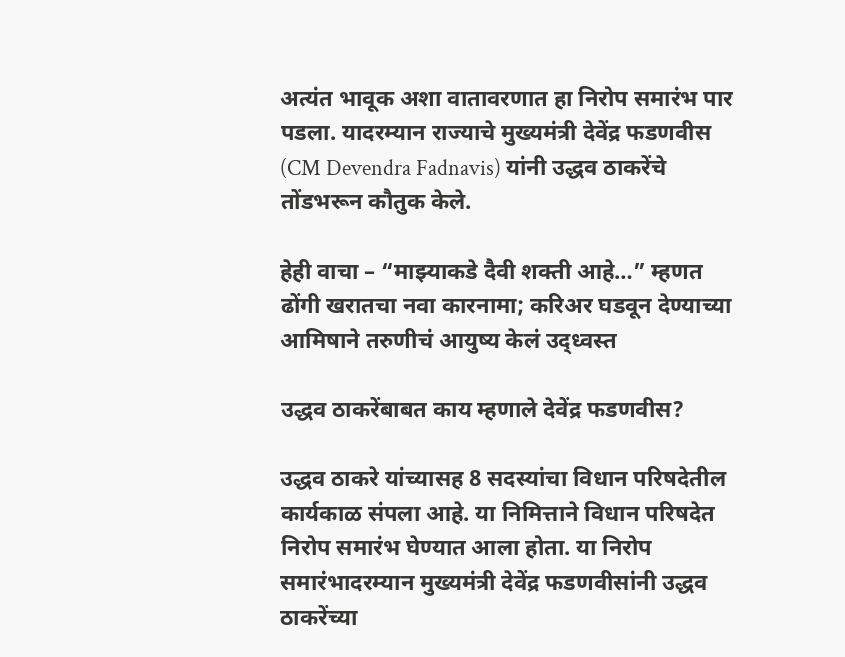अत्यंत भावूक अशा वातावरणात हा निरोप समारंभ पार पडला. यादरम्यान राज्याचे मुख्यमंत्री देवेंद्र फडणवीस (CM Devendra Fadnavis) यांनी उद्धव ठाकरेंचे तोंडभरून कौतुक केले.

हेही वाचा – “माझ्याकडे दैवी शक्ती आहे…” म्हणत ढोंगी खरातचा नवा कारनामा; करिअर घडवून देण्याच्या आमिषाने तरुणीचं आयुष्य केलं उद्ध्वस्त

उद्धव ठाकरेंबाबत काय म्हणाले देवेंद्र फडणवीस?

उद्धव ठाकरे यांच्यासह 8 सदस्यांचा विधान परिषदेतील कार्यकाळ संपला आहे. या निमित्ताने विधान परिषदेत निरोप समारंभ घेण्यात आला होता. या निरोप समारंभादरम्यान मुख्यमंत्री देवेंद्र फडणवीसांनी उद्धव ठाकरेंच्या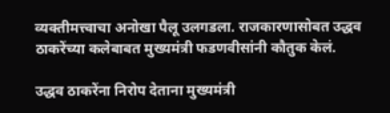व्यक्तीमत्त्वाचा अनोखा पैलू उलगडला. राजकारणासोबत उद्धव ठाकरेंच्या कलेबाबत मुख्यमंत्री फडणवीसांनी कौतुक केलं.

उद्धव ठाकरेंना निरोप देताना मुख्यमंत्री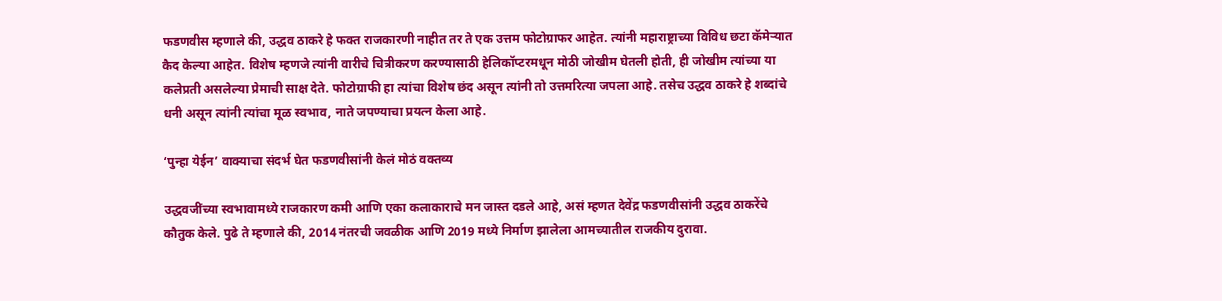फडणवीस म्हणाले की, उद्धव ठाकरे हे फक्त राजकारणी नाहीत तर ते एक उत्तम फोटोग्राफर आहेत. त्यांनी महाराष्ट्राच्या विविध छटा कॅमेऱ्यात कैद केल्या आहेत. विशेष म्हणजे त्यांनी वारीचे चित्रीकरण करण्यासाठी हेलिकॉप्टरमधून मोठी जोखीम घेतली होती, ही जोखीम त्यांच्या या कलेप्रती असलेल्या प्रेमाची साक्ष देते. फोटोग्राफी हा त्यांचा विशेष छंद असून त्यांनी तो उत्तमरित्या जपला आहे. तसेच उद्धव ठाकरे हे शब्दांचे धनी असून त्यांनी त्यांचा मूळ स्वभाव, नाते जपण्याचा प्रयत्न केला आहे.

‘पुन्हा येईन’ वाक्याचा संदर्भ घेत फडणवीसांनी केलं मोठं वक्तव्य

उद्धवजींच्या स्वभावामध्ये राजकारण कमी आणि एका कलाकाराचे मन जास्त दडले आहे, असं म्हणत देवेंद्र फडणवीसांनी उद्धव ठाकरेंचे कौतुक केले. पुढे ते म्हणाले की, 2014 नंतरची जवळीक आणि 2019 मध्ये निर्माण झालेला आमच्यातील राजकीय दुरावा.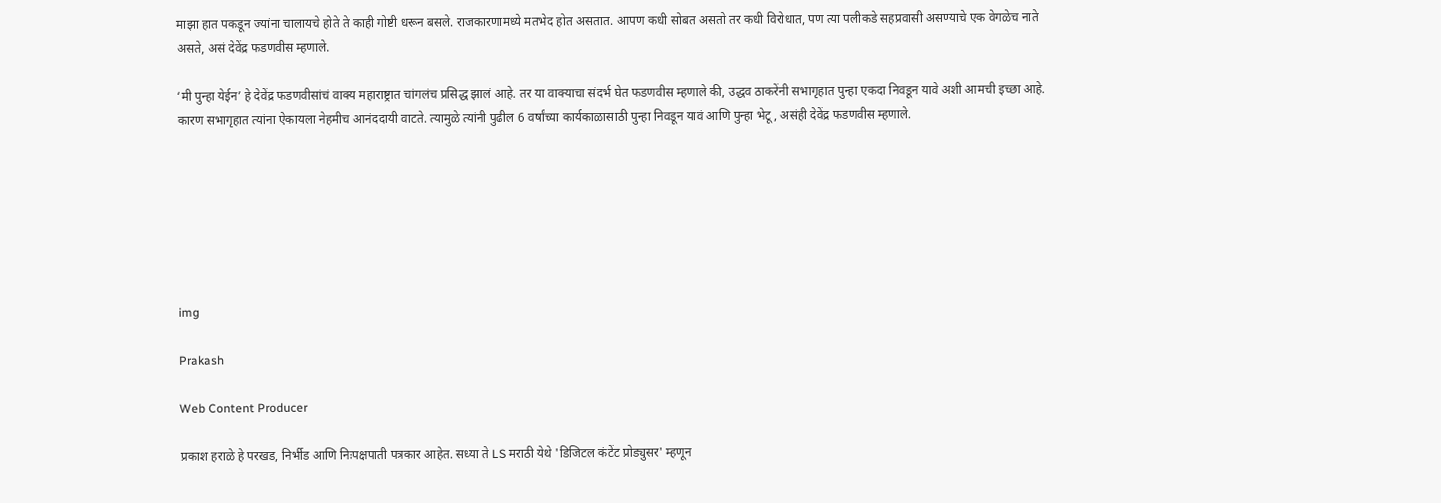माझा हात पकडून ज्यांना चालायचे होते ते काही गोष्टी धरून बसले. राजकारणामध्ये मतभेद होत असतात. आपण कधी सोबत असतो तर कधी विरोधात, पण त्या पलीकडे सहप्रवासी असण्याचे एक वेगळेच नाते असते, असं देवेंद्र फडणवीस म्हणाले.

‘मी पुन्हा येईन’ हे देवेंद्र फडणवीसांचं वाक्य महाराष्ट्रात चांगलंच प्रसिद्ध झालं आहे. तर या वाक्याचा संदर्भ घेत फडणवीस म्हणाले की, उद्धव ठाकरेंनी सभागृहात पुन्हा एकदा निवडून यावे अशी आमची इच्छा आहे. कारण सभागृहात त्यांना ऐकायला नेहमीच आनंददायी वाटते. त्यामुळे त्यांनी पुढील 6 वर्षांच्या कार्यकाळासाठी पुन्हा निवडून यावं आणि पुन्हा भेटू, असंही देवेंद्र फडणवीस म्हणाले.







img

Prakash

Web Content Producer

प्रकाश हराळे हे परखड, निर्भीड आणि निःपक्षपाती पत्रकार आहेत. सध्या ते LS मराठी येथे 'डिजिटल कंटेंट प्रोड्युसर' म्हणून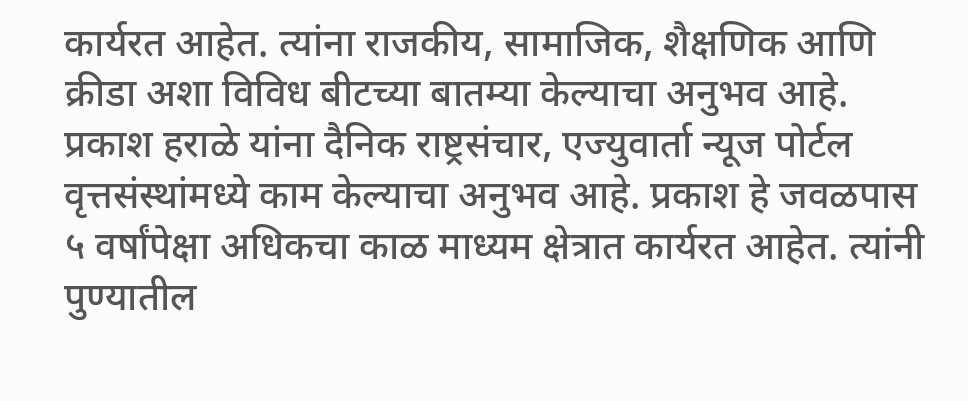कार्यरत आहेत. त्यांना राजकीय, सामाजिक, शैक्षणिक आणि क्रीडा अशा विविध बीटच्या बातम्या केल्याचा अनुभव आहे. प्रकाश हराळे यांना दैनिक राष्ट्रसंचार, एज्युवार्ता न्यूज पोर्टल वृत्तसंस्थांमध्ये काम केल्याचा अनुभव आहे. प्रकाश हे जवळपास ५ वर्षांपेक्षा अधिकचा काळ माध्यम क्षेत्रात कार्यरत आहेत. त्यांनी पुण्यातील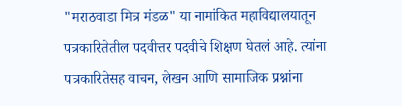"मराठवाडा मित्र मंडळ" या नामांकित महाविद्यालयातून पत्रकारितेतील पदवीत्तर पदवीचे शिक्षण घेतलं आहे. त्यांना पत्रकारितेसह वाचन, लेखन आणि सामाजिक प्रश्नांना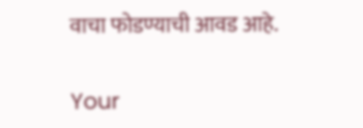वाचा फोडण्याची आवड आहे.

Your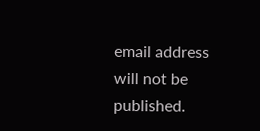email address will not be published.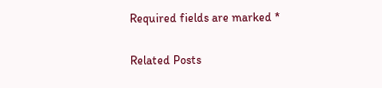Required fields are marked *

Related Posts